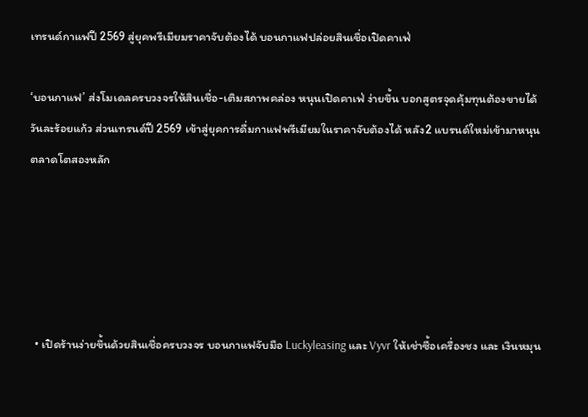เทรนด์กาแฟปี 2569 สู่ยุคพรีเมียมราคาจับต้องได้ บอนกาแฟปล่อยสินเชื่อเปิดคาเฟ่

‘บอนกาแฟ’ ส่งโมเดลครบวงจรให้สินเชื่อ-เติมสภาพคล่อง หนุนเปิดคาเฟ่ ง่ายขึ้น บอกสูตรจุดคุ้มทุนต้องขายได้วันละร้อยแก้ว ส่วนเทรนด์ปี 2569 เข้าสู่ยุคการดื่มกาแฟพรีเมียมในราคาจับต้องได้ หลัง2 แบรนด์ใหม่เข้ามาหนุนตลาดโตสองหลัก





  • เปิดร้านง่ายขึ้นด้วยสินเชื่อครบวงจร บอนกาแฟจับมือ Luckyleasing และ Vyvr ให้เช่าซื้อเครื่องชง และ เงินหมุน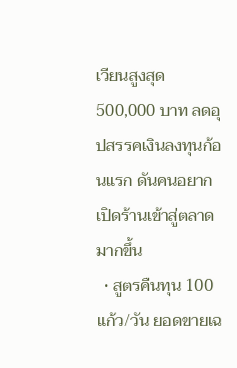เวียนสูงสุด 500,000 บาท ลดอุปสรรคเงินลงทุนก้อนแรก ดันคนอยากเปิดร้านเข้าสู่ตลาดมากขึ้น
  • สูตรคืนทุน 100 แก้ว/วัน ยอดขายเฉ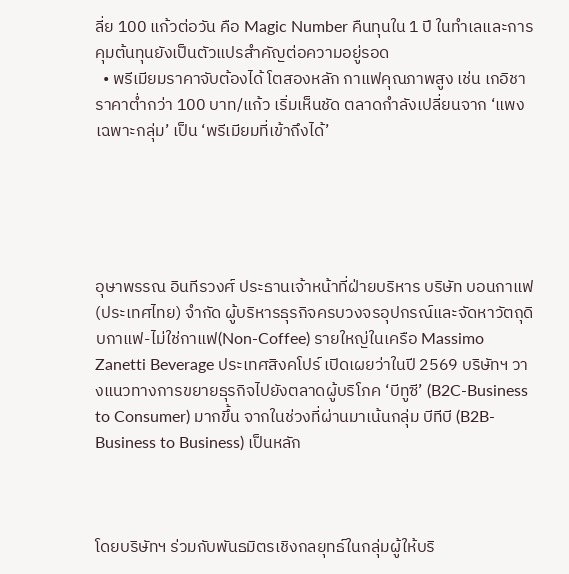ลี่ย 100 แก้วต่อวัน คือ Magic Number คืนทุนใน 1 ปี ในทำเลและการคุมต้นทุนยังเป็นตัวแปรสำคัญต่อความอยู่รอด
  • พรีเมียมราคาจับต้องได้ โตสองหลัก กาแฟคุณภาพสูง เช่น เกอิชา ราคาต่ำกว่า 100 บาท/แก้ว เริ่มเห็นชัด ตลาดกำลังเปลี่ยนจาก ‘แพงเฉพาะกลุ่ม’ เป็น ‘พรีเมียมที่เข้าถึงได้’





อุษาพรรณ อินทีรวงศ์ ประธานเจ้าหน้าที่ฝ่ายบริหาร บริษัท บอนกาแฟ (ประเทศไทย) จำกัด ผู้บริหารธุรกิจครบวงจรอุปกรณ์และจัดหาวัตถุดิบกาแฟ-ไม่ใช่กาแฟ(Non-Coffee) รายใหญ่ในเครือ Massimo Zanetti Beverage ประเทศสิงคโปร์ เปิดเผยว่าในปี 2569 บริษัทฯ วางแนวทางการขยายธุรกิจไปยังตลาดผู้บริโภค ‘บีทูซี’ (B2C-Business to Consumer) มากขึ้น จากในช่วงที่ผ่านมาเน้นกลุ่ม บีทีบี (B2B-Business to Business) เป็นหลัก



โดยบริษัทฯ ร่วมกับพันธมิตรเชิงกลยุทธ์ในกลุ่มผู้ให้บริ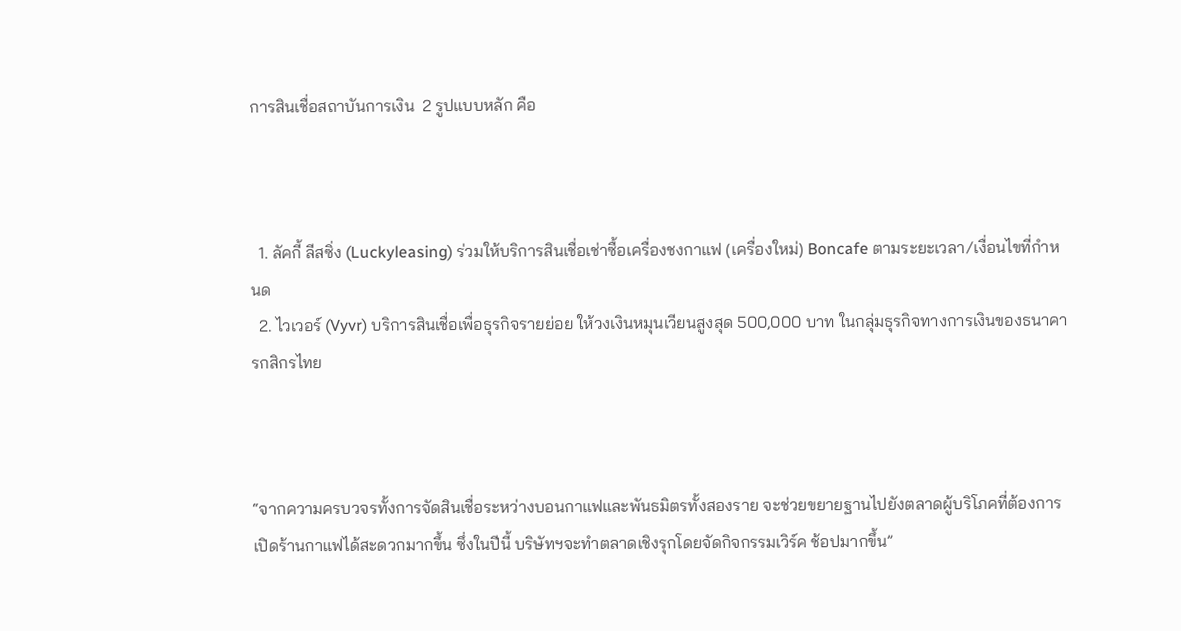การสินเชื่อสถาบันการเงิน  2 รูปแบบหลัก คือ



  1. ลัคกี้ ลีสซิ่ง (Luckyleasing) ร่วมให้บริการสินเชื่อเช่าซื้อเครื่องชงกาแฟ (เครื่องใหม่) Boncafe ตามระยะเวลา/เงื่อนไขที่กำหนด
  2. ไวเวอร์ (Vyvr) บริการสินเชื่อเพื่อธุรกิจรายย่อย ให้วงเงินหมุนเวียนสูงสุด 500,000 บาท ในกลุ่มธุรกิจทางการเงินของธนาคารกสิกรไทย



“จากความครบวจรทั้งการจัดสินเชื่อระหว่างบอนกาแฟและพันธมิตรทั้งสองราย จะช่วยขยายฐานไปยังตลาดผู้บริโภคที่ต้องการเปิดร้านกาแฟได้สะดวกมากขึ้น ซึ่งในปีนี้ บริษัทฯจะทำตลาดเชิงรุกโดยจัดกิจกรรมเวิร์ค ช้อปมากขึ้น”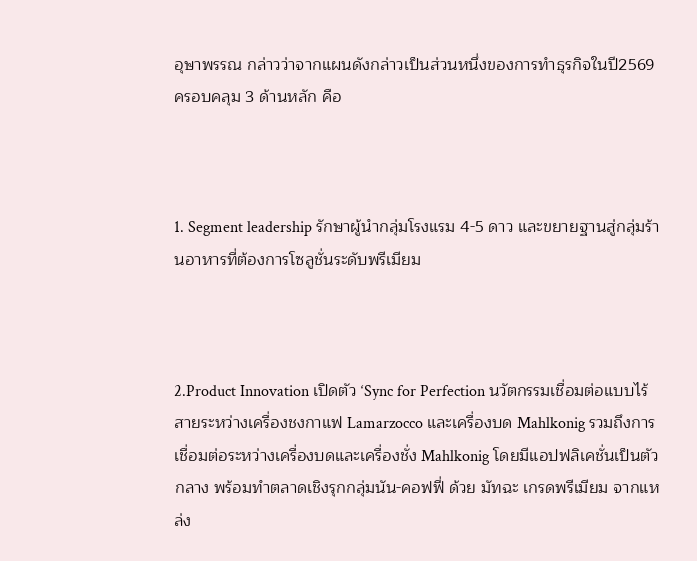อุษาพรรณ กล่าวว่าจากแผนดังกล่าวเป็นส่วนหนึ่งของการทำธุรกิจในปี2569 ครอบคลุม 3 ด้านหลัก คือ



1. Segment leadership รักษาผู้นำกลุ่มโรงแรม 4-5 ดาว และขยายฐานสู่กลุ่มร้านอาหารที่ต้องการโซลูชั่นระดับพรีเมียม



2.Product Innovation เปิดตัว ‘Sync for Perfection นวัตกรรมเชื่อมต่อแบบไร้สายระหว่างเครื่องชงกาแฟ Lamarzocco และเครื่องบด Mahlkonig รวมถึงการเชื่อมต่อระหว่างเครื่องบดและเครื่องชั่ง Mahlkonig โดยมีแอปฟลิเคชั่นเป็นตัวกลาง พร้อมทำตลาดเชิงรุกกลุ่มนัน-คอฟฟี่ ด้วย มัทฉะ เกรดพรีเมียม จากแหล่ง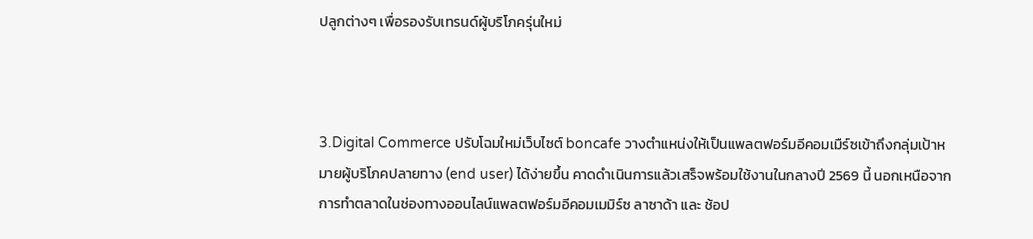ปลูกต่างๆ เพื่อรองรับเทรนด์ผู้บริโภครุ่นใหม่



3.Digital Commerce ปรับโฉมใหม่เว็บไซต์ boncafe วางตำแหน่งให้เป็นแพลตฟอร์มอีคอมเมืร์ซเข้าถึงกลุ่มเป้าหมายผู้บริโภคปลายทาง (end user) ได้ง่ายขึ้น คาดดำเนินการแล้วเสร็จพร้อมใช้งานในกลางปี 2569 นี้ นอกเหนือจากการทำตลาดในช่องทางออนไลน์แพลตฟอร์มอีคอมเมมิร์ซ ลาซาด้า และ ช้อป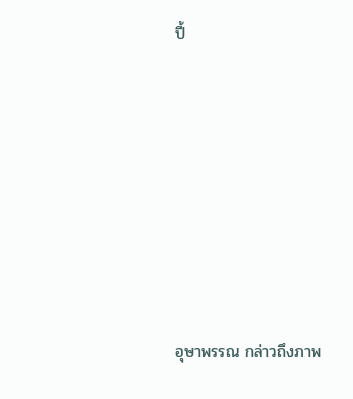ปี้







อุษาพรรณ กล่าวถึงภาพ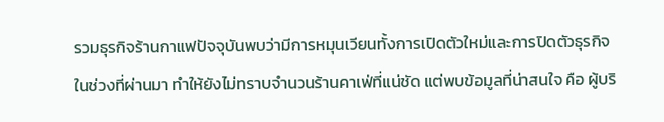รวมธุรกิจร้านกาแฟปัจจุบันพบว่ามีการหมุนเวียนทั้งการเปิดตัวใหม่และการปิดตัวธุรกิจ ในช่วงที่ผ่านมา ทำให้ยังไม่ทราบจำนวนร้านคาเฟ่ที่แน่ชัด แต่พบข้อมูลที่น่าสนใจ คือ ผู้บริ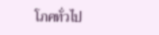โภคทั่วไป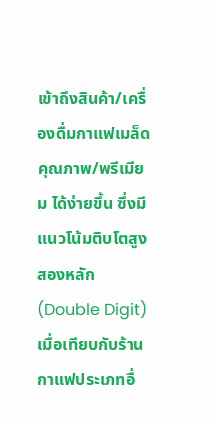เข้าถึงสินค้า/เครื่องดื่มกาแฟเมล็ดคุณภาพ/พรีเมียม ได้ง่ายขึ้น ซึ่งมีแนวโน้มติบโตสูงสองหลัก (Double Digit) เมื่อเทียบกับร้านกาแฟประเภทอื่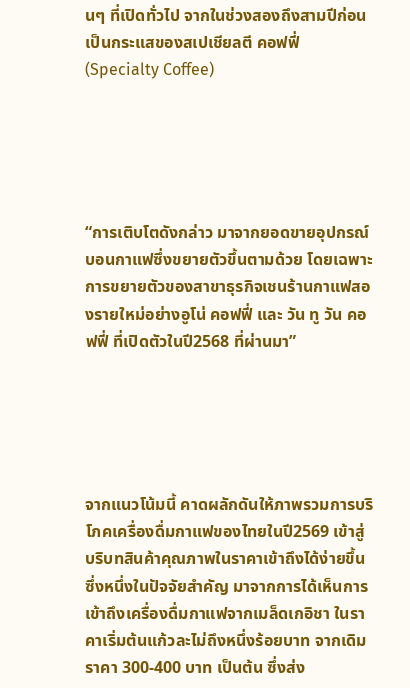นๆ ที่เปิดทั่วไป จากในช่วงสองถึงสามปีก่อน เป็นกระแสของสเปเชียลตี คอฟฟี่ (Specialty Coffee)





“การเติบโตดังกล่าว มาจากยอดขายอุปกรณ์บอนกาแฟซึ่งขยายตัวขึ้นตามด้วย โดยเฉพาะการขยายตัวของสาขาธุรกิจเชนร้านกาแฟสองรายใหม่อย่างอูโน่ คอฟฟี่ และ วัน ทู วัน คอฟฟี่ ที่เปิดตัวในปี2568 ที่ผ่านมา”





จากแนวโน้มนี้ คาดผลักดันให้ภาพรวมการบริโภคเครื่องดื่มกาแฟของไทยในปี2569 เข้าสู่บริบทสินค้าคุณภาพในราคาเข้าถึงได้ง่ายขึ้น ซึ่งหนึ่งในปัจจัยสำคัญ มาจากการได้เห็นการเข้าถึงเครื่องดื่มกาแฟจากเมล็ดเกอิชา ในราคาเริ่มต้นแก้วละไม่ถึงหนึ่งร้อยบาท จากเดิมราคา 300-400 บาท เป็นต้น ซึ่งส่ง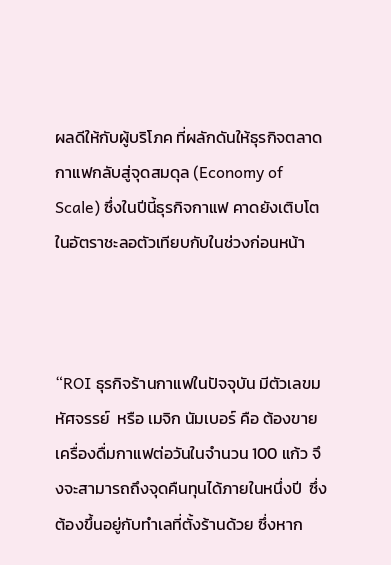ผลดีให้กับผู้บริโภค ที่ผลักดันให้ธุรกิจตลาดกาแฟกลับสู่จุดสมดุล (Economy of Scale) ซึ่งในปีนี้ธุรกิจกาแฟ คาดยังเติบโตในอัตราชะลอตัวเทียบกับในช่วงก่อนหน้า



“ROI ธุรกิจร้านกาแฟในปัจจุบัน มีตัวเลขมหัศจรรย์  หรือ เมจิก นัมเบอร์ คือ ต้องขายเครื่องดื่มกาแฟต่อวันในจำนวน 100 แก้ว จึงจะสามารถถึงจุดคืนทุนได้ภายในหนึ่งปี  ซึ่งต้องขึ้นอยู่กับทำเลที่ตั้งร้านด้วย ซึ่งหาก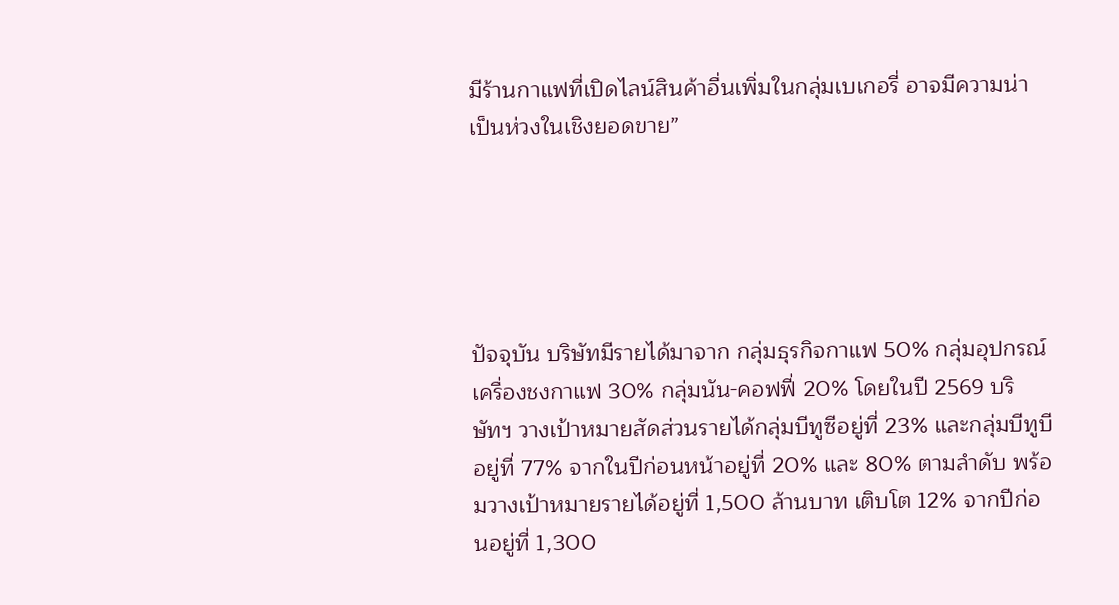มีร้านกาแฟที่เปิดไลน์สินค้าอื่นเพิ่มในกลุ่มเบเกอรี่ อาจมีความน่าเป็นห่วงในเชิงยอดขาย”





ปัจจุบัน บริษัทมีรายได้มาจาก กลุ่มธุรกิจกาแฟ 50% กลุ่มอุปกรณ์เครื่องชงกาแฟ 30% กลุ่มนัน-คอฟฟี่ 20% โดยในปี 2569 บริษัทฯ วางเป้าหมายสัดส่วนรายได้กลุ่มบีทูซีอยู่ที่ 23% และกลุ่มบีทูบี อยู่ที่ 77% จากในปีก่อนหน้าอยู่ที่ 20% และ 80% ตามลำดับ พร้อมวางเป้าหมายรายได้อยู่ที่ 1,500 ล้านบาท เติบโต 12% จากปีก่อนอยู่ที่ 1,300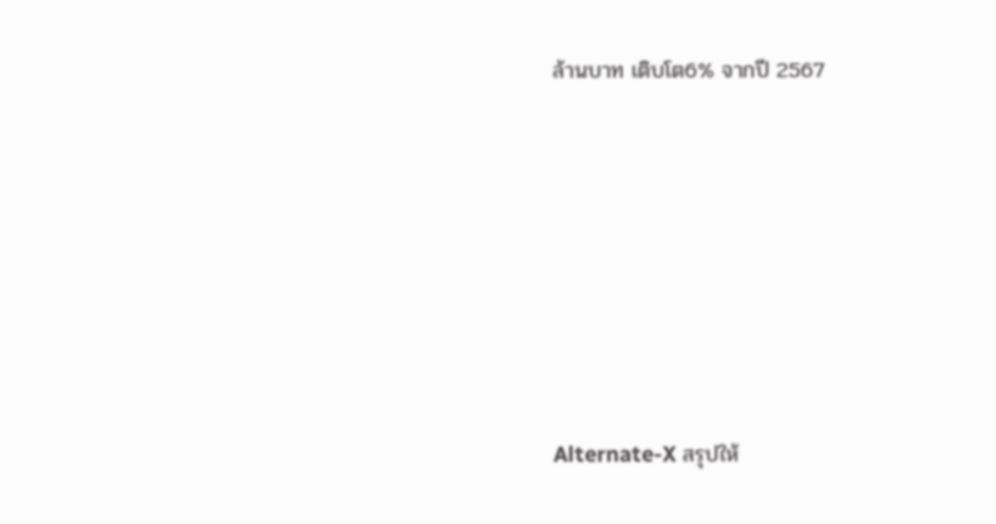ล้านบาท เติบโต6% จากปี 2567







Alternate-X สรุปให้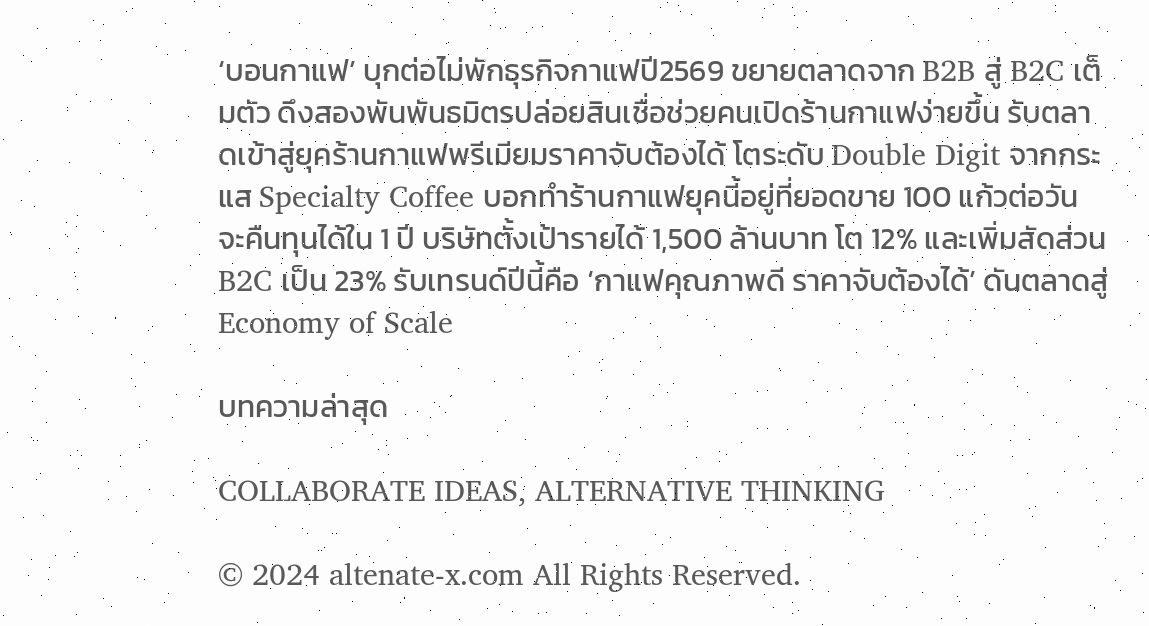‘บอนกาแฟ’ บุกต่อไม่พักธุรกิจกาแฟปี2569 ขยายตลาดจาก B2B สู่ B2C เต็มตัว ดึงสองพันพันธมิตรปล่อยสินเชื่อช่วยคนเปิดร้านกาแฟง่ายขึ้น รับตลาดเข้าสู่ยุคร้านกาแฟพรีเมียมราคาจับต้องได้ โตระดับ Double Digit จากกระแส Specialty Coffee บอกทำร้านกาแฟยุคนี้อยู่ที่ยอดขาย 100 แก้วต่อวัน จะคืนทุนได้ใน 1 ปี บริษัทตั้งเป้ารายได้ 1,500 ล้านบาท โต 12% และเพิ่มสัดส่วน B2C เป็น 23% รับเทรนด์ปีนี้คือ ‘กาแฟคุณภาพดี ราคาจับต้องได้’ ดันตลาดสู่ Economy of Scale

บทความล่าสุด

COLLABORATE IDEAS, ALTERNATIVE THINKING

© 2024 altenate-x.com All Rights Reserved.